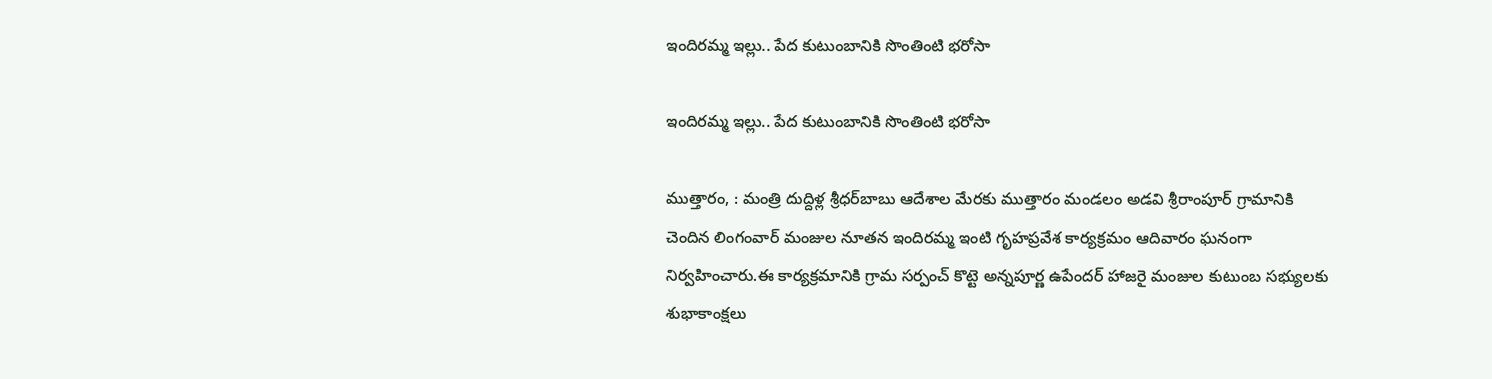ఇందిరమ్మ ఇల్లు.. పేద కుటుంబానికి సొంతింటి భరోసా

ఇందిరమ్మ ఇల్లు.. పేద కుటుంబానికి సొంతింటి భరోసా

ముత్తారం, : మంత్రి దుద్దిళ్ల శ్రీధర్‌బాబు ఆదేశాల మేరకు ముత్తారం మండలం అడవి శ్రీరాంపూర్ గ్రామానికి చెందిన లింగంవార్ మంజుల నూతన ఇందిరమ్మ ఇంటి గృహప్రవేశ కార్యక్రమం ఆదివారం ఘనంగా నిర్వహించారు.ఈ కార్యక్రమానికి గ్రామ సర్పంచ్ కొట్టె అన్నపూర్ణ ఉపేందర్ హాజరై మంజుల కుటుంబ సభ్యులకు శుభాకాంక్షలు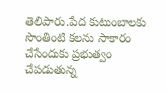తెలిపారు.పేద కుటుంబాలకు సొంతింటి కలను సాకారం చేసేందుకు ప్రభుత్వం చేపడుతున్న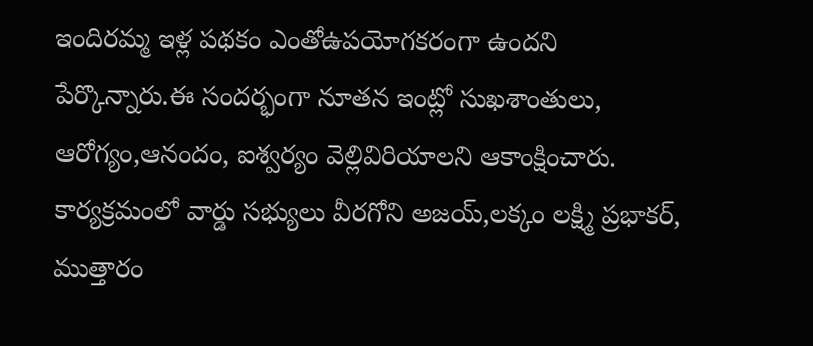ఇందిరమ్మ ఇళ్ల పథకం ఎంతోఉపయోగకరంగా ఉందని పేర్కొన్నారు.ఈ సందర్భంగా నూతన ఇంట్లో సుఖశాంతులు, ఆరోగ్యం,ఆనందం, ఐశ్వర్యం వెల్లివిరియాలని ఆకాంక్షించారు. కార్యక్రమంలో వార్డు సభ్యులు వీరగోని అజయ్,లక్కం లక్ష్మి ప్రభాకర్, ముత్తారం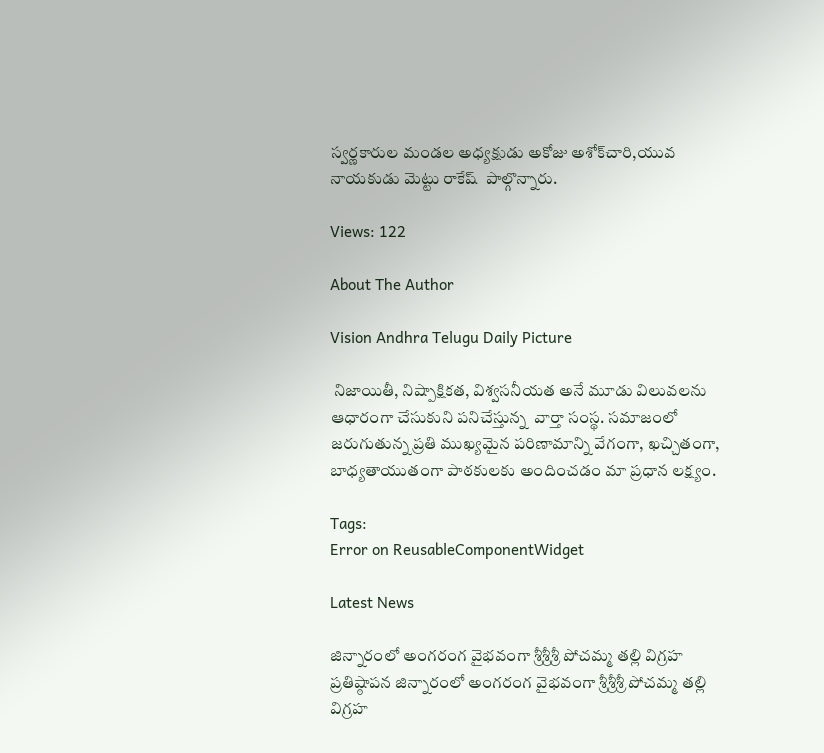స్వర్ణకారుల మండల అధ్యక్షుడు అకోజు అశోక్‌చారి,యువ నాయకుడు మెట్టు రాకేష్  పాల్గొన్నారు.

Views: 122

About The Author

Vision Andhra Telugu Daily Picture

 నిజాయితీ, నిష్పాక్షికత, విశ్వసనీయత అనే మూడు విలువలను ఆధారంగా చేసుకుని పనిచేస్తున్న  వార్తా సంస్థ. సమాజంలో జరుగుతున్న ప్రతి ముఖ్యమైన పరిణామాన్ని వేగంగా, ఖచ్చితంగా, బాధ్యతాయుతంగా పాఠకులకు అందించడం మా ప్రధాన లక్ష్యం.

Tags:
Error on ReusableComponentWidget

Latest News

జిన్నారంలో అంగరంగ వైభవంగా శ్రీశ్రీశ్రీ పోచమ్మ తల్లి విగ్రహ ప్రతిష్ఠాపన జిన్నారంలో అంగరంగ వైభవంగా శ్రీశ్రీశ్రీ పోచమ్మ తల్లి విగ్రహ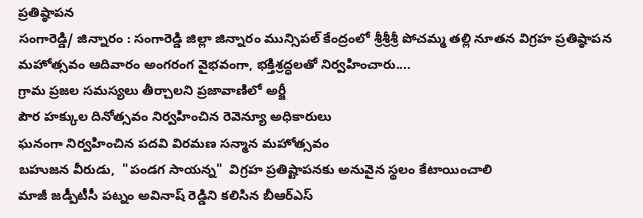ప్రతిష్ఠాపన
సంగారెడ్డి/ జిన్నారం : సంగారెడ్డి జిల్లా జిన్నారం మున్సిపల్ కేంద్రంలో శ్రీశ్రీశ్రీ పోచమ్మ తల్లి నూతన విగ్రహ ప్రతిష్ఠాపన మహోత్సవం ఆదివారం అంగరంగ వైభవంగా, భక్తిశ్రద్ధలతో నిర్వహించారు....
గ్రామ ప్రజల సమస్యలు తీర్చాలని ప్రజావాణిలో అర్జీ
పౌర హక్కుల దినోత్సవం నిర్వహించిన రెవెన్యూ అధికారులు
ఘనంగా నిర్వహించిన పదవి విరమణ సన్మాన మహోత్సవం
బహుజన వీరుడు,  "పండగ సాయన్న"  విగ్రహ ప్రతిష్టాపనకు అనువైన స్థలం కేటాయించాలి
మాజీ జడ్పీటీసీ పట్నం అవినాష్ రెడ్డిని కలిసిన బీఆర్ఎస్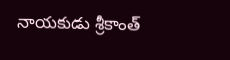నాయకుడు శ్రీకాంత్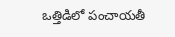ఒత్తిడిలో పంచాయతీ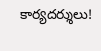కార్యదర్శులు!